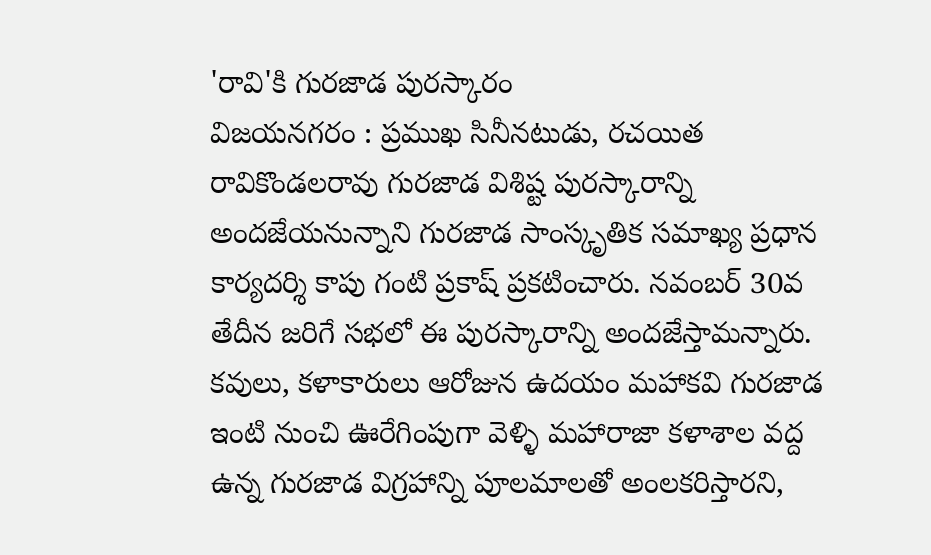'రావి'కి గురజాడ పురస్కారం
విజయనగరం : ప్రముఖ సినీనటుడు, రచయిత రావికొండలరావు గురజాడ విశిష్ట పురస్కారాన్ని అందజేయనున్నాని గురజాడ సాంస్కృతిక సమాఖ్య ప్రధాన కార్యదర్శి కాపు గంటి ప్రకాష్ ప్రకటించారు. నవంబర్ 30వ తేదీన జరిగే సభలో ఈ పురస్కారాన్ని అందజేస్తామన్నారు. కవులు, కళాకారులు ఆరోజున ఉదయం మహాకవి గురజాడ ఇంటి నుంచి ఊరేగింపుగా వెళ్ళి మహారాజా కళాశాల వద్ద ఉన్న గురజాడ విగ్రహాన్ని పూలమాలతో అంలకరిస్తారని,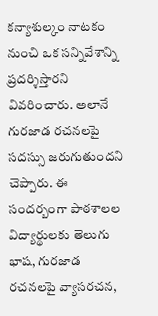కన్యాశుల్కం నాటకం నుంచి ఒక సన్నివేశాన్ని ప్రదర్శిస్తారని వివరించారు. అలానే గురజాడ రచనలపై సదస్సు జరుగుతుందని చెప్పారు. ఈ సందర్బంగా పాఠశాలల విద్యార్థులకు తెలుగు భాష, గురజాడ రచనలపై వ్యాసరచన,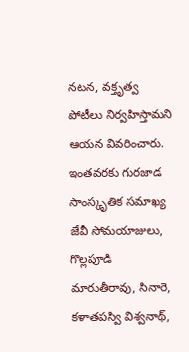నటన, వక్తృత్వ పోటీలు నిర్వహిస్తామని ఆయన వివరించారు.
ఇంతవరకు గురజాడ సాంస్కృతిక సమాఖ్య జేవీ సోమయాజులు, గొల్లపూడి మారుతీరావు, సినారె, కళాతపస్వి విశ్వనాథ్,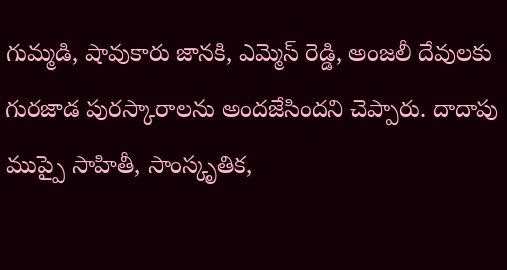గుమ్మడి, షావుకారు జానకి, ఎమ్మెస్ రెడ్డి, అంజలీ దేవులకు గురజాడ పురస్కారాలను అందజేసిందని చెప్పారు. దాదాపు ముప్పై సాహితీ, సాంస్కృతిక,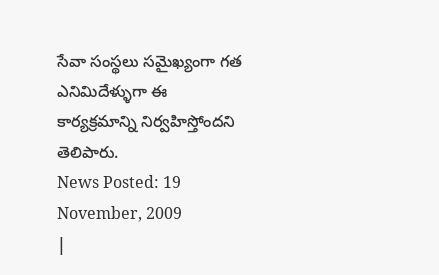సేవా సంస్థలు సమైఖ్యంగా గత ఎనిమిదేళ్ళుగా ఈ కార్యక్రమాన్ని నిర్వహిస్తోందని తెలిపారు.
News Posted: 19 November, 2009
|